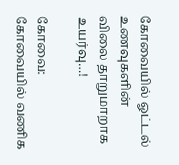கோவையில் ஓட்டல் உணவுகளின் விலை தாறுமாறாக உயர்வு…!

கோவை: கோவையில் வணிக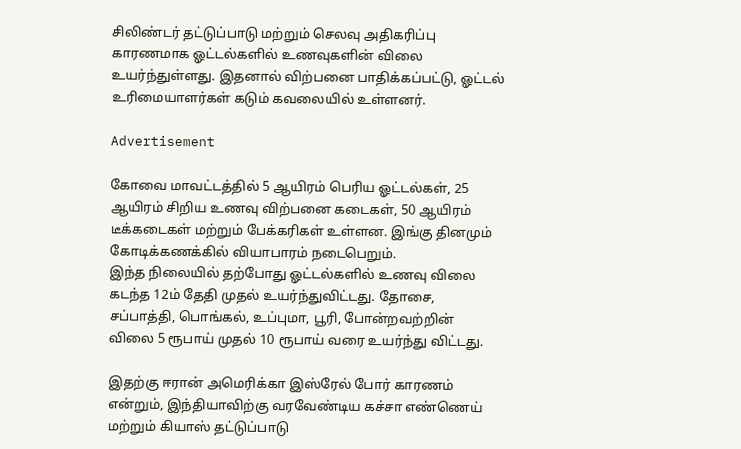சிலிண்டர் தட்டுப்பாடு மற்றும் செலவு அதிகரிப்பு காரணமாக ஓட்டல்களில் உணவுகளின் விலை உயர்ந்துள்ளது. இதனால் விற்பனை பாதிக்கப்பட்டு, ஓட்டல் உரிமையாளர்கள் கடும் கவலையில் உள்ளனர்.

Advertisement

கோவை மாவட்டத்தில் 5 ஆயிரம் பெரிய ஓட்டல்கள், 25 ஆயிரம் சிறிய உணவு விற்பனை கடைகள், 50 ஆயிரம் டீக்கடைகள் மற்றும் பேக்கரிகள் உள்ளன. இங்கு தினமும் கோடிக்கணக்கில் வியாபாரம் நடைபெறும்.
இந்த நிலையில் தற்போது ஓட்டல்களில் உணவு விலை கடந்த 12ம் தேதி முதல் உயர்ந்துவிட்டது. தோசை, சப்பாத்தி, பொங்கல், உப்புமா, பூரி, போன்றவற்றின் விலை 5 ரூபாய் முதல் 10 ரூபாய் வரை உயர்ந்து விட்டது.

இதற்கு ஈரான் அமெரிக்கா இஸ்ரேல் போர் காரணம் என்றும், இந்தியாவிற்கு வரவேண்டிய கச்சா எண்ணெய் மற்றும் கியாஸ் தட்டுப்பாடு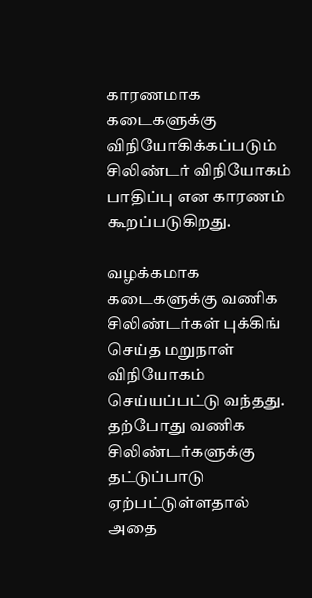காரணமாக கடைகளுக்கு விநியோகிக்கப்படும் சிலிண்டர் விநியோகம் பாதிப்பு என காரணம் கூறப்படுகிறது.

வழக்கமாக கடைகளுக்கு வணிக சிலிண்டர்கள் புக்கிங் செய்த மறுநாள் விநியோகம் செய்யப்பட்டு வந்தது. தற்போது வணிக சிலிண்டர்களுக்கு தட்டுப்பாடு ஏற்பட்டுள்ளதால் அதை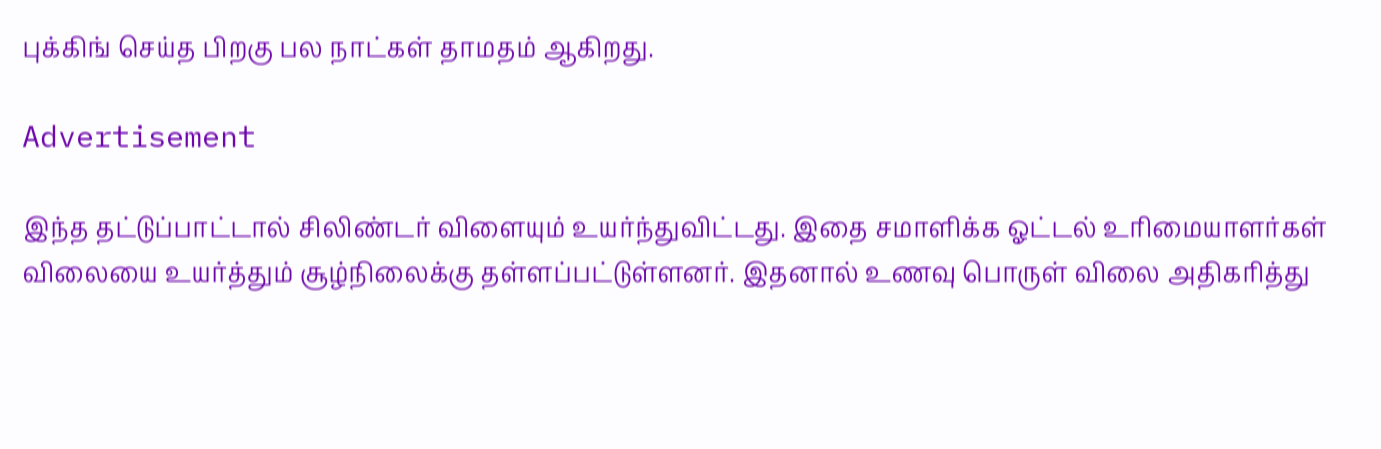புக்கிங் செய்த பிறகு பல நாட்கள் தாமதம் ஆகிறது.

Advertisement

இந்த தட்டுப்பாட்டால் சிலிண்டர் விளையும் உயர்ந்துவிட்டது. இதை சமாளிக்க ஓட்டல் உரிமையாளர்கள் விலையை உயர்த்தும் சூழ்நிலைக்கு தள்ளப்பட்டுள்ளனர். இதனால் உணவு பொருள் விலை அதிகரித்து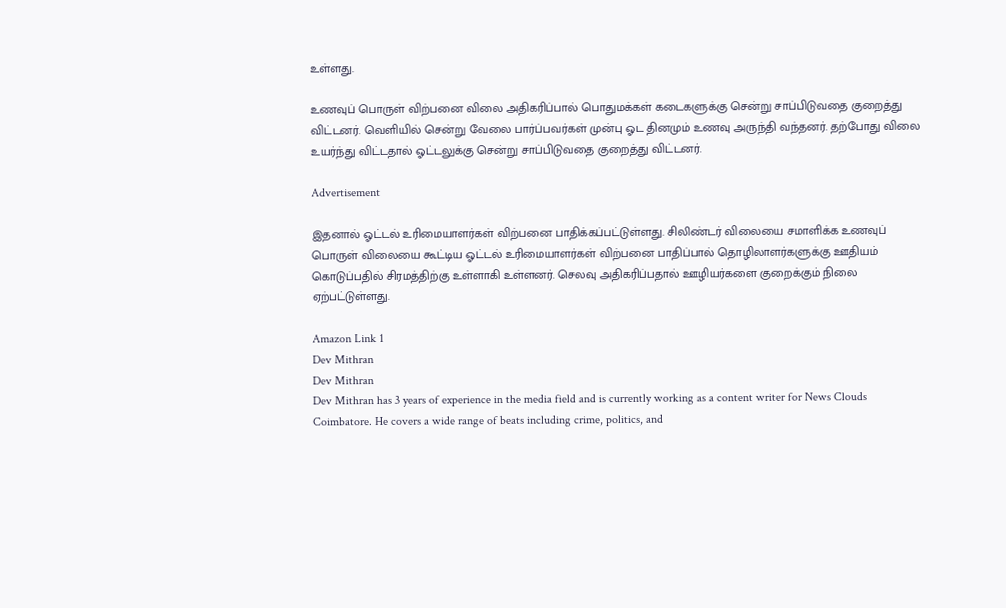உள்ளது.

உணவுப் பொருள் விற்பனை விலை அதிகரிப்பால் பொதுமக்கள் கடைகளுக்கு சென்று சாப்பிடுவதை குறைத்து விட்டனர். வெளியில் சென்று வேலை பார்ப்பவர்கள் முன்பு ஓட தினமும் உணவு அருந்தி வந்தனர். தற்போது விலை உயர்ந்து விட்டதால் ஓட்டலுக்கு சென்று சாப்பிடுவதை குறைத்து விட்டனர்.

Advertisement

இதனால் ஓட்டல் உரிமையாளர்கள் விற்பனை பாதிக்கப்பட்டுள்ளது. சிலிண்டர் விலையை சமாளிக்க உணவுப் பொருள் விலையை கூட்டிய ஓட்டல் உரிமையாளர்கள் விற்பனை பாதிப்பால் தொழிலாளர்களுக்கு ஊதியம் கொடுப்பதில் சிரமத்திற்கு உள்ளாகி உள்ளனர். செலவு அதிகரிப்பதால் ஊழியர்களை குறைக்கும் நிலை ஏற்பட்டுள்ளது.

Amazon Link 1
Dev Mithran
Dev Mithran
Dev Mithran has 3 years of experience in the media field and is currently working as a content writer for News Clouds Coimbatore. He covers a wide range of beats including crime, politics, and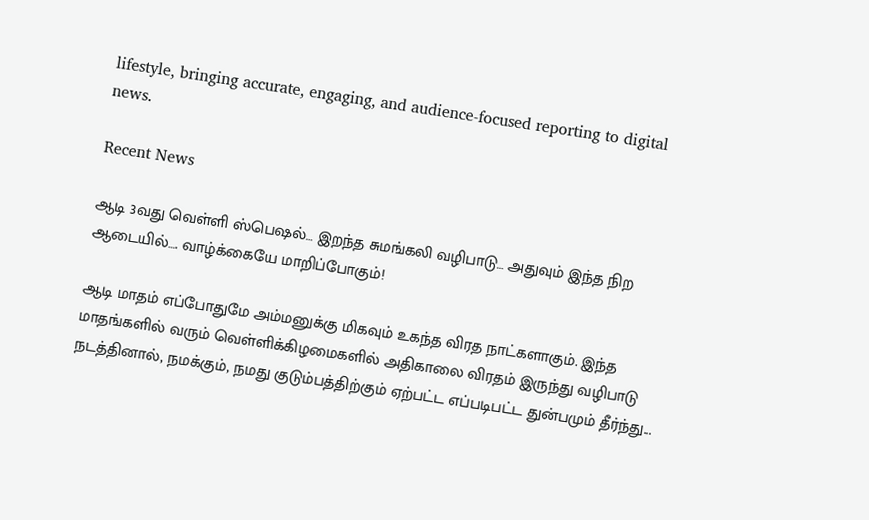lifestyle, bringing accurate, engaging, and audience-focused reporting to digital news.

Recent News

ஆடி 3வது வெள்ளி ஸ்பெஷல்… இறந்த சுமங்கலி வழிபாடு… அதுவும் இந்த நிற ஆடையில்…. வாழ்க்கையே மாறிப்போகும்!

ஆடி மாதம் எப்போதுமே அம்மனுக்கு மிகவும் உகந்த விரத நாட்களாகும். இந்த மாதங்களில் வரும் வெள்ளிக்கிழமைகளில் அதிகாலை விரதம் இருந்து வழிபாடு நடத்தினால், நமக்கும், நமது குடும்பத்திற்கும் ஏற்பட்ட எப்படிபட்ட துன்பமும் தீர்ந்து...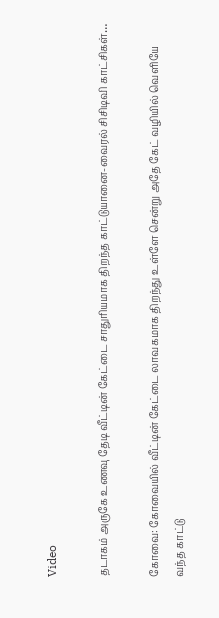Video

தடாகம் அருகே உணவு தேடி வீட்டின் கேட்டை சாதுரியமாக திறந்த காட்டுயானை-வைரல் சிசிடிவி காட்சிகள்…

கோவை: கோவையில் வீட்டின் கேட்டை லாவகமாக திறந்து உள்ளே சென்று அதே கேட் வழியில் வெளியே வந்த காட்டு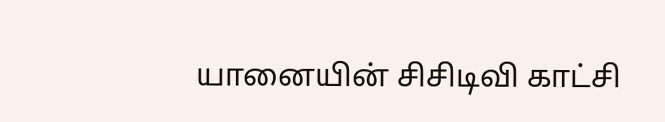யானையின் சிசிடிவி காட்சி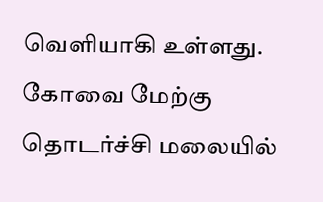வெளியாகி உள்ளது. கோவை மேற்கு தொடர்ச்சி மலையில்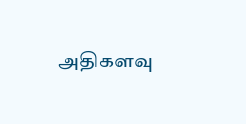அதிகளவு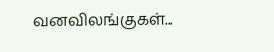வனவிலங்குகள்...